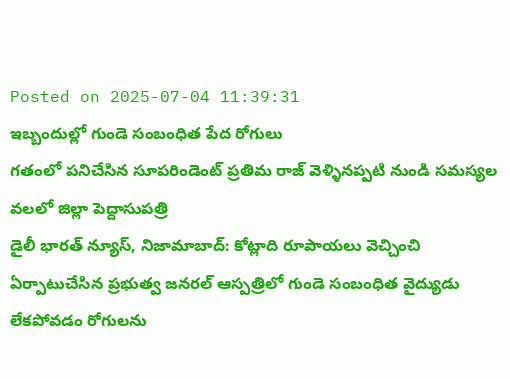Posted on 2025-07-04 11:39:31
ఇబ్బందుల్లో గుండె సంబంధిత పేద రోగులు
గతంలో పనిచేసిన సూపరిండెంట్ ప్రతిమ రాజ్ వెళ్ళినప్పటి నుండి సమస్యల వలలో జిల్లా పెద్దాసుపత్రి
డైలీ భారత్ న్యూస్, నిజామాబాద్: కోట్లాది రూపాయలు వెచ్చించి ఏర్పాటుచేసిన ప్రభుత్వ జనరల్ ఆస్పత్రిలో గుండె సంబంధిత వైద్యుడు లేకపోవడం రోగులను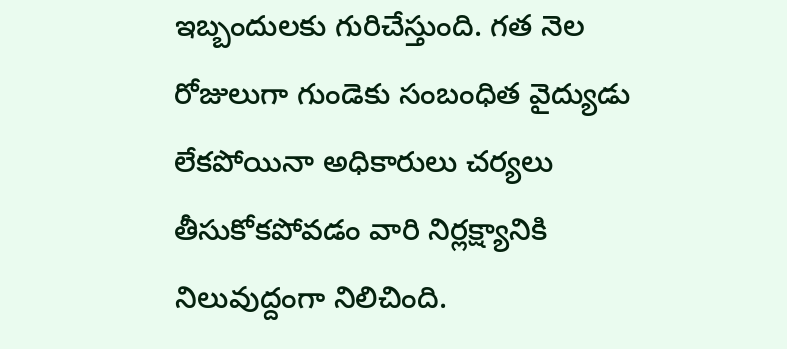ఇబ్బందులకు గురిచేస్తుంది. గత నెల రోజులుగా గుండెకు సంబంధిత వైద్యుడు లేకపోయినా అధికారులు చర్యలు తీసుకోకపోవడం వారి నిర్లక్ష్యానికి నిలువుద్దంగా నిలిచింది.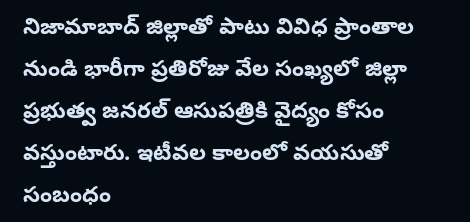నిజామాబాద్ జిల్లాతో పాటు వివిధ ప్రాంతాల నుండి భారీగా ప్రతిరోజు వేల సంఖ్యలో జిల్లా ప్రభుత్వ జనరల్ ఆసుపత్రికి వైద్యం కోసం వస్తుంటారు. ఇటీవల కాలంలో వయసుతో సంబంధం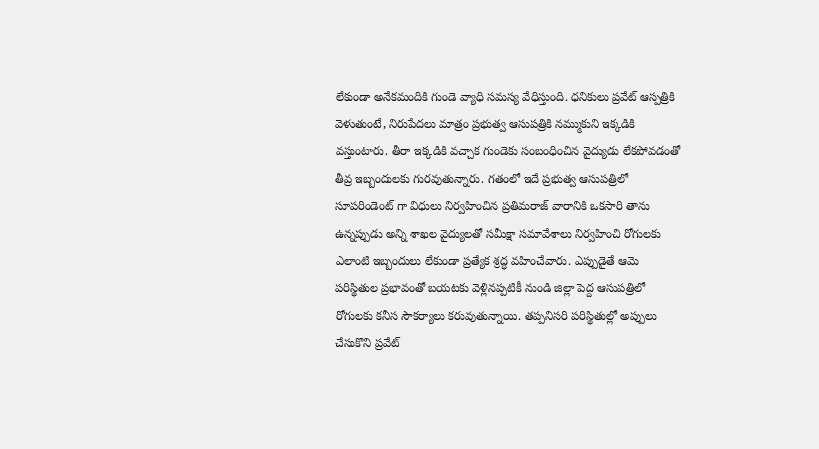లేకుండా అనేకమందికి గుండె వ్యాధి సమస్య వేధిస్తుంది. ధనికులు ప్రవేట్ ఆస్పత్రికి వెళుతుంటే, నిరుపేదలు మాత్రం ప్రభుత్వ ఆసుపత్రికి నమ్ముకుని ఇక్కడికి వస్తుంటారు. తీరా ఇక్కడికి వచ్చాక గుండెకు సంబంధించిన వైద్యుడు లేకపోవడంతో తీవ్ర ఇబ్బందులకు గురవుతున్నారు. గతంలో ఇదే ప్రభుత్వ ఆసుపత్రిలో సూపరిండెంట్ గా విధులు నిర్వహించిన ప్రతిమరాజ్ వారానికి ఒకసారి తాను ఉన్నప్పుడు అన్ని శాఖల వైద్యులతో సమీక్షా సమావేశాలు నిర్వహించి రోగులకు ఎలాంటి ఇబ్బందులు లేకుండా ప్రత్యేక శ్రద్ధ వహించేవారు. ఎప్పుడైతే ఆమె పరిస్థితుల ప్రభావంతో బయటకు వెళ్లినప్పటికీ నుండి జిల్లా పెద్ద ఆసుపత్రిలో రోగులకు కనీస సౌకర్యాలు కరువుతున్నాయి. తప్పనిసరి పరిస్థితుల్లో అప్పులు చేసుకొని ప్రవేట్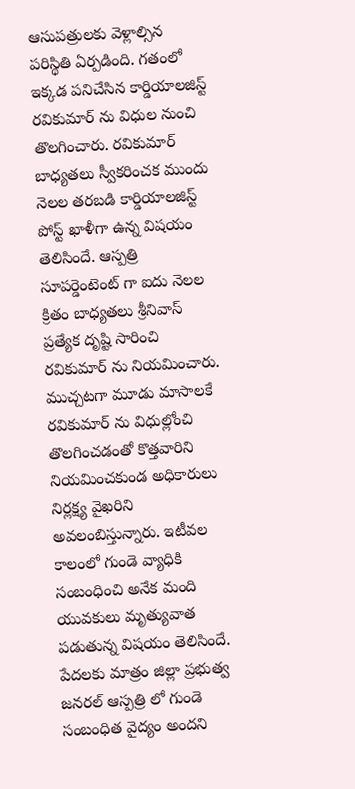ఆసుపత్రులకు వెళ్లాల్సిన పరిస్థితి ఏర్పడింది. గతంలో ఇక్కడ పనిచేసిన కార్డియాలజిస్ట్ రవికుమార్ ను విధుల నుంచి తొలగించారు. రవికుమార్ బాధ్యతలు స్వీకరించక ముందు నెలల తరబడి కార్డియాలజిస్ట్ పోస్ట్ ఖాళీగా ఉన్న విషయం తెలిసిందే. ఆస్పత్రి సూపర్డెంటెంట్ గా ఐదు నెలల క్రితం బాధ్యతలు శ్రీనివాస్ ప్రత్యేక దృష్టి సారించి రవికుమార్ ను నియమించారు. ముచ్చటగా మూడు మాసాలకే రవికుమార్ ను విధుల్లోంచి తొలగించడంతో కొత్తవారిని నియమించకుండ అధికారులు నిర్లక్ష్య వైఖరిని అవలంబిస్తున్నారు. ఇటీవల కాలంలో గుండె వ్యాధికి సంబంధించి అనేక మంది యువకులు మృత్యువాత పడుతున్న విషయం తెలిసిందే. పేదలకు మాత్రం జిల్లా ప్రభుత్వ జనరల్ ఆస్పత్రి లో గుండె సంబంధిత వైద్యం అందని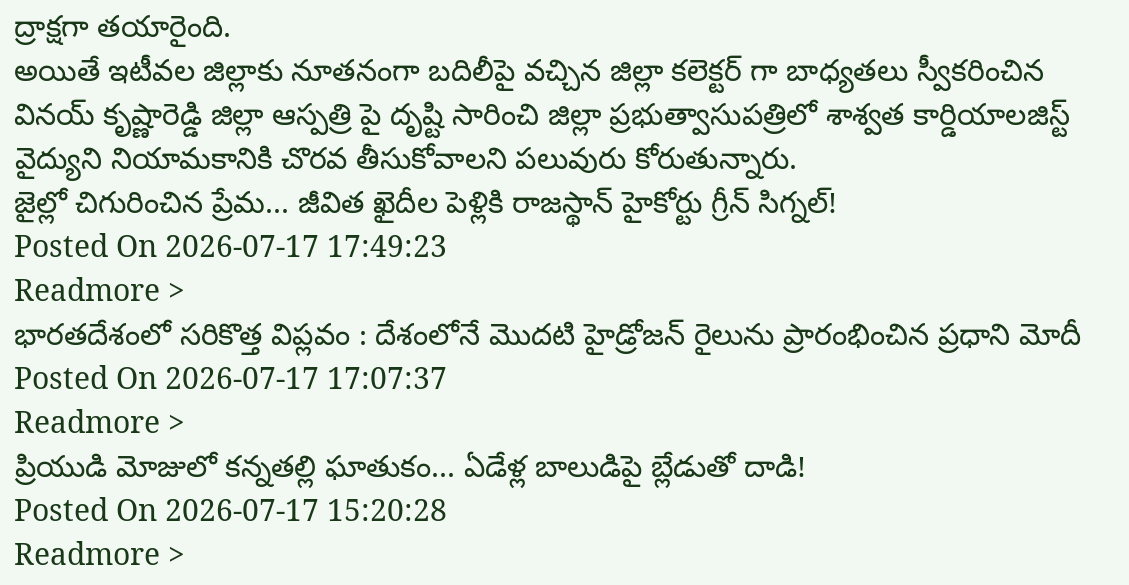ద్రాక్షగా తయారైంది.
అయితే ఇటీవల జిల్లాకు నూతనంగా బదిలీపై వచ్చిన జిల్లా కలెక్టర్ గా బాధ్యతలు స్వీకరించిన వినయ్ కృష్ణారెడ్డి జిల్లా ఆస్పత్రి పై దృష్టి సారించి జిల్లా ప్రభుత్వాసుపత్రిలో శాశ్వత కార్డియాలజిస్ట్ వైద్యుని నియామకానికి చొరవ తీసుకోవాలని పలువురు కోరుతున్నారు.
జైల్లో చిగురించిన ప్రేమ... జీవిత ఖైదీల పెళ్లికి రాజస్థాన్ హైకోర్టు గ్రీన్ సిగ్నల్!
Posted On 2026-07-17 17:49:23
Readmore >
భారతదేశంలో సరికొత్త విప్లవం : దేశంలోనే మొదటి హైడ్రోజన్ రైలును ప్రారంభించిన ప్రధాని మోదీ
Posted On 2026-07-17 17:07:37
Readmore >
ప్రియుడి మోజులో కన్నతల్లి ఘాతుకం... ఏడేళ్ల బాలుడిపై బ్లేడుతో దాడి!
Posted On 2026-07-17 15:20:28
Readmore >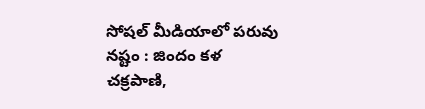సోషల్ మీడియాలో పరువు నష్టం : జిందం కళ చక్రపాణి,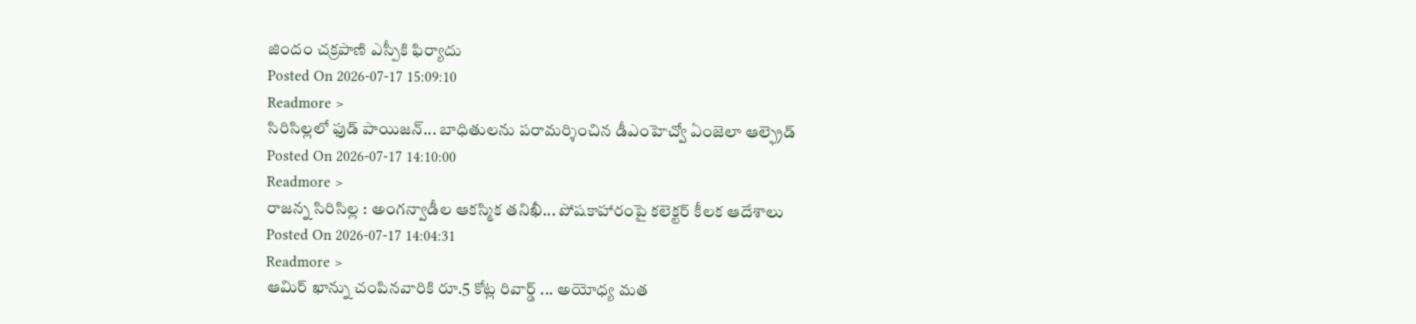జిందం చక్రపాణి ఎస్పీకి ఫిర్యాదు
Posted On 2026-07-17 15:09:10
Readmore >
సిరిసిల్లలో ఫుడ్ పాయిజన్... బాధితులను పరామర్శించిన డీఎంహెచ్వో ఏంజెలా ఆల్ఫ్రెడ్
Posted On 2026-07-17 14:10:00
Readmore >
రాజన్న సిరిసిల్ల : అంగన్వాడీల ఆకస్మిక తనిఖీ... పోషకాహారంపై కలెక్టర్ కీలక ఆదేశాలు
Posted On 2026-07-17 14:04:31
Readmore >
ఆమిర్ ఖాన్ను చంపినవారికి రూ.5 కోట్ల రివార్డ్ ... అయోధ్య మత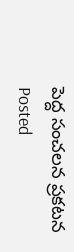పెద్ద సంచలన ప్రకటన
Posted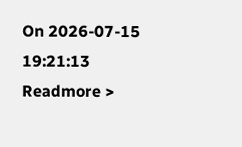On 2026-07-15 19:21:13
Readmore >